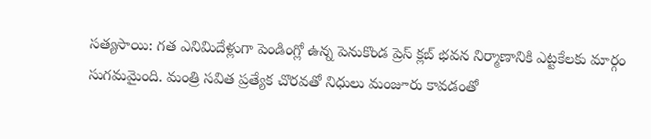సత్యసాయి: గత ఎనిమిదేళ్లుగా పెండింగ్లో ఉన్న పెనుకొండ ప్రెస్ క్లబ్ భవన నిర్మాణానికి ఎట్టకేలకు మార్గం సుగమమైంది. మంత్రి సవిత ప్రత్యేక చొరవతో నిధులు మంజూరు కావడంతో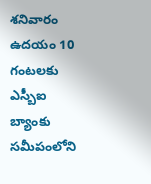శనివారం ఉదయం 10 గంటలకు ఎస్బీఐ బ్యాంకు సమీపంలోని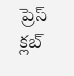ప్రెస్ క్లబ్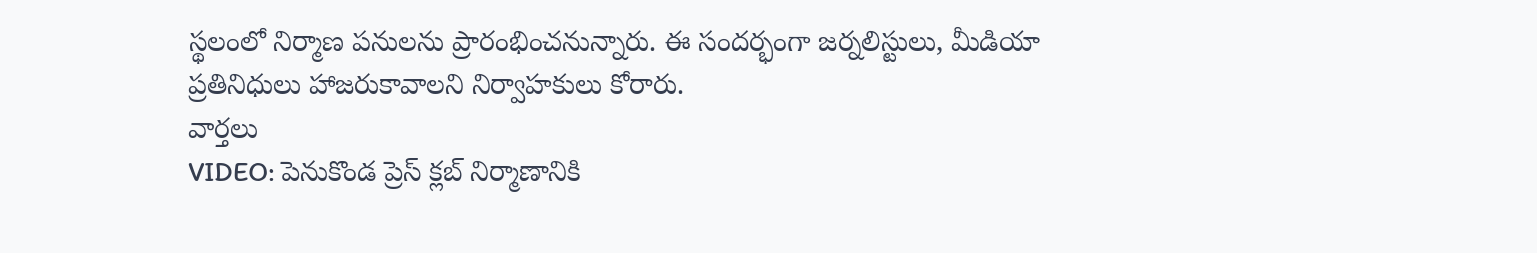స్థలంలో నిర్మాణ పనులను ప్రారంభించనున్నారు. ఈ సందర్భంగా జర్నలిస్టులు, మీడియా ప్రతినిధులు హాజరుకావాలని నిర్వాహకులు కోరారు.
వార్తలు
VIDEO: పెనుకొండ ప్రెస్ క్లబ్ నిర్మాణానికి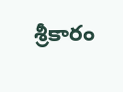శ్రీకారం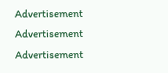Advertisement
Advertisement
Advertisement